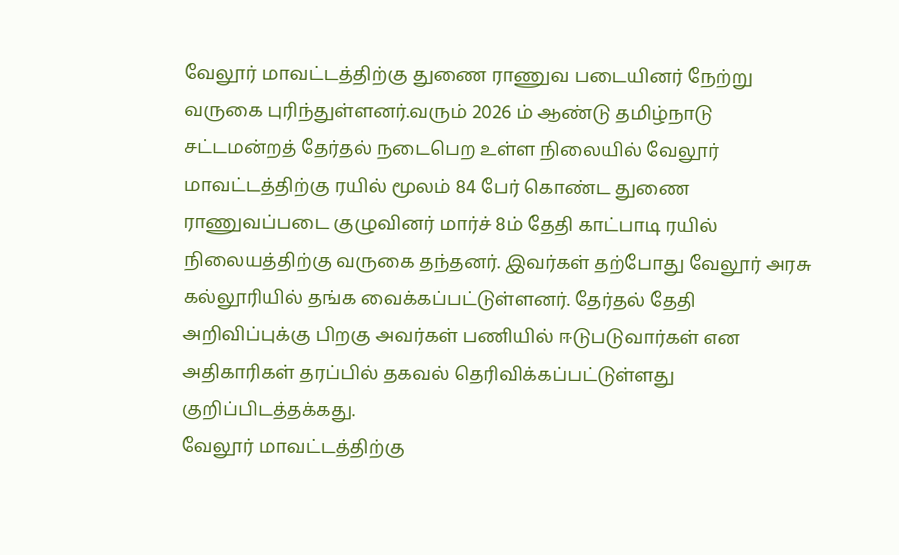வேலூர் மாவட்டத்திற்கு துணை ராணுவ படையினர் நேற்று வருகை புரிந்துள்ளனர்.வரும் 2026 ம் ஆண்டு தமிழ்நாடு சட்டமன்றத் தேர்தல் நடைபெற உள்ள நிலையில் வேலூர் மாவட்டத்திற்கு ரயில் மூலம் 84 பேர் கொண்ட துணை ராணுவப்படை குழுவினர் மார்ச் 8ம் தேதி காட்பாடி ரயில் நிலையத்திற்கு வருகை தந்தனர். இவர்கள் தற்போது வேலூர் அரசு கல்லூரியில் தங்க வைக்கப்பட்டுள்ளனர். தேர்தல் தேதி அறிவிப்புக்கு பிறகு அவர்கள் பணியில் ஈடுபடுவார்கள் என அதிகாரிகள் தரப்பில் தகவல் தெரிவிக்கப்பட்டுள்ளது குறிப்பிடத்தக்கது.
வேலூர் மாவட்டத்திற்கு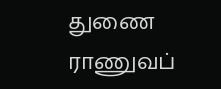துணை ராணுவப்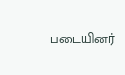படையினர்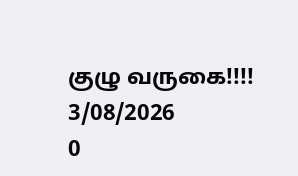குழு வருகை!!!!
3/08/2026
0